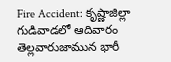Fire Accident: కృష్ణాజిల్లా గుడివాడలో ఆదివారం తెల్లవారుజామున భారీ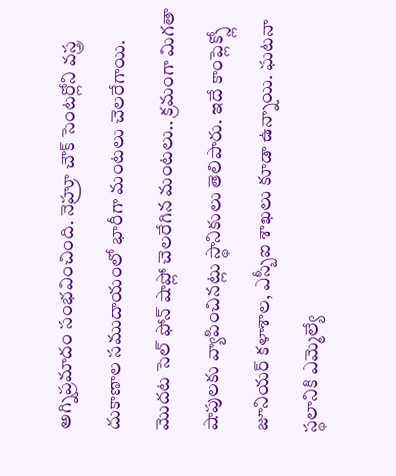అగ్నిప్రమాదం సంభవించింది. నెహ్రూ చౌక్ సెంటర్లోని వస్త్ర దుకాణాల సముదాయంలో భారీగా మంటలు చెలరేగాయి. మొదట సెల్ ఫోన్ షాప్లో చెలరేగిన మంటలు.. క్రమంగా మిగతా షాపులకు వ్యాపించినట్లు స్థానికులు తెలిపారు. ఇదే కాంప్లెక్స్లో జూనియర్ కళాశాల, ఎస్బీఐ శాఖలు కూడా ఉన్నాయి. ఘటనా స్థలానికి ఎమ్మెల్యే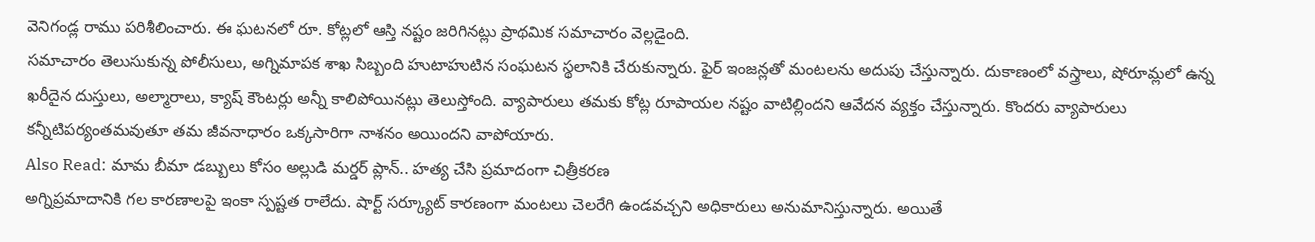వెనిగండ్ల రాము పరిశీలించారు. ఈ ఘటనలో రూ. కోట్లలో ఆస్తి నష్టం జరిగినట్లు ప్రాథమిక సమాచారం వెల్లడైంది.
సమాచారం తెలుసుకున్న పోలీసులు, అగ్నిమాపక శాఖ సిబ్బంది హుటాహుటిన సంఘటన స్థలానికి చేరుకున్నారు. ఫైర్ ఇంజన్లతో మంటలను అదుపు చేస్తున్నారు. దుకాణంలో వస్త్రాలు, షోరూమ్లలో ఉన్న ఖరీదైన దుస్తులు, అల్మారాలు, క్యాష్ కౌంటర్లు అన్నీ కాలిపోయినట్లు తెలుస్తోంది. వ్యాపారులు తమకు కోట్ల రూపాయల నష్టం వాటిల్లిందని ఆవేదన వ్యక్తం చేస్తున్నారు. కొందరు వ్యాపారులు కన్నీటిపర్యంతమవుతూ తమ జీవనాధారం ఒక్కసారిగా నాశనం అయిందని వాపోయారు.
Also Read: మామ బీమా డబ్బులు కోసం అల్లుడి మర్డర్ ప్లాన్.. హత్య చేసి ప్రమాదంగా చిత్రీకరణ
అగ్నిప్రమాదానికి గల కారణాలపై ఇంకా స్పష్టత రాలేదు. షార్ట్ సర్క్యూట్ కారణంగా మంటలు చెలరేగి ఉండవచ్చని అధికారులు అనుమానిస్తున్నారు. అయితే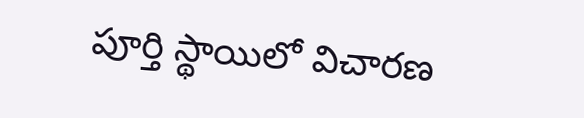పూర్తి స్థాయిలో విచారణ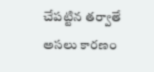చేపట్టిన తర్వాతే అసలు కారణం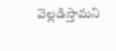వెల్లడిస్తామని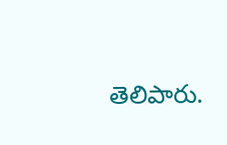తెలిపారు.